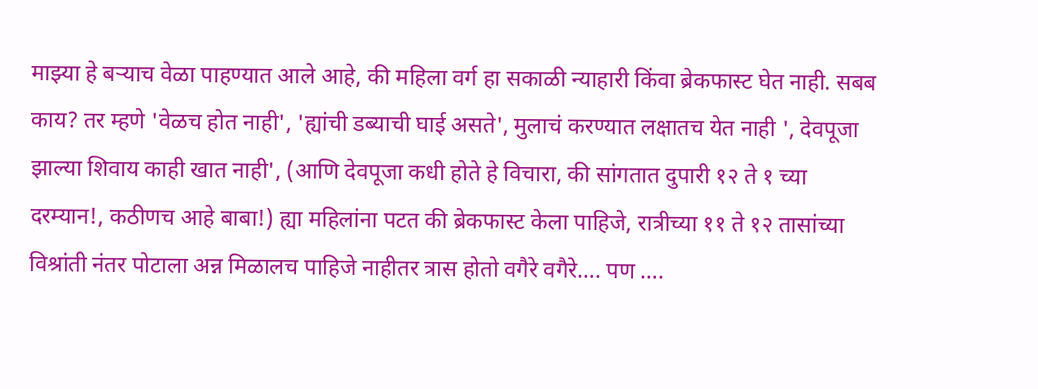माझ्या हे बऱ्याच वेळा पाहण्यात आले आहे, की महिला वर्ग हा सकाळी न्याहारी किंवा ब्रेकफास्ट घेत नाही. सबब काय? तर म्हणे 'वेळच होत नाही', 'ह्यांची डब्याची घाई असते', मुलाचं करण्यात लक्षातच येत नाही ', देवपूजा झाल्या शिवाय काही खात नाही', (आणि देवपूजा कधी होते हे विचारा, की सांगतात दुपारी १२ ते १ च्या दरम्यान!, कठीणच आहे बाबा!) ह्या महिलांना पटत की ब्रेकफास्ट केला पाहिजे, रात्रीच्या ११ ते १२ तासांच्या विश्रांती नंतर पोटाला अन्न मिळालच पाहिजे नाहीतर त्रास होतो वगैरे वगैरे…. पण ….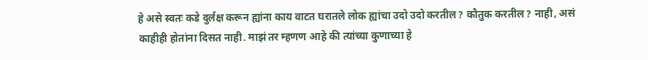हे असे स्वतः कडे दुर्लक्ष करून ह्यांना काय वाटत घरातले लोक ह्यांचा उदो उदो करतील? कौतुक करतील? नाही, असं काहीही होतांना दिसत नाही. माझं तर म्हणण आहे की त्यांच्या कुणाच्या हे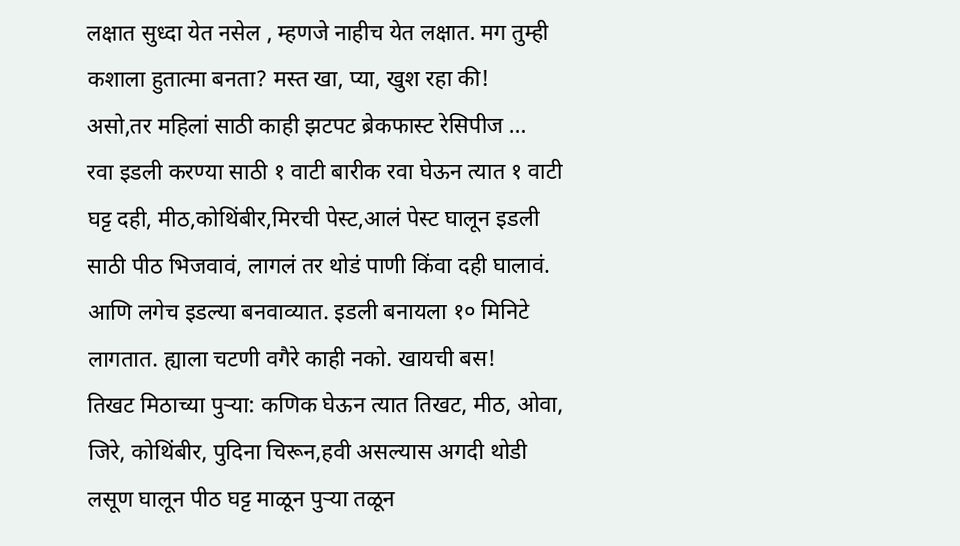लक्षात सुध्दा येत नसेल , म्हणजे नाहीच येत लक्षात. मग तुम्ही कशाला हुतात्मा बनता? मस्त खा, प्या, खुश रहा की!
असो,तर महिलां साठी काही झटपट ब्रेकफास्ट रेसिपीज …
रवा इडली करण्या साठी १ वाटी बारीक रवा घेऊन त्यात १ वाटी घट्ट दही, मीठ,कोथिंबीर,मिरची पेस्ट,आलं पेस्ट घालून इडली साठी पीठ भिजवावं, लागलं तर थोडं पाणी किंवा दही घालावं. आणि लगेच इडल्या बनवाव्यात. इडली बनायला १० मिनिटे लागतात. ह्याला चटणी वगैरे काही नको. खायची बस!
तिखट मिठाच्या पुऱ्या: कणिक घेऊन त्यात तिखट, मीठ, ओवा, जिरे, कोथिंबीर, पुदिना चिरून,हवी असल्यास अगदी थोडी लसूण घालून पीठ घट्ट माळून पुऱ्या तळून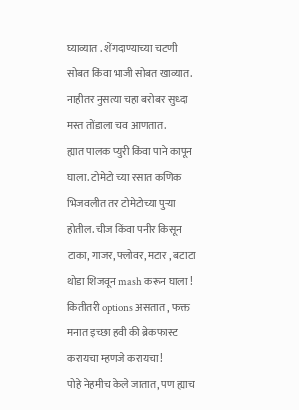घ्याव्यात . शेंगदाण्याच्या चटणी सोबत किंवा भाजी सोबत खाव्यात. नाहीतर नुसत्या चहा बरोबर सुध्दा मस्त तोंडाला चव आणतात.
ह्यात पालक प्युरी किंवा पाने कापून घाला. टोमेटो च्या रसात कणिक भिजवलीत तर टोमेटोच्या पुऱ्या होतील. चीज किंवा पनीर किसून टाका, गाजर, फ्लोवर, मटार , बटाटा थोडा शिजवून mash करून घाला ! कितीतरी options असतात , फक्त मनात इच्छा हवी की ब्रेकफास्ट करायचा म्हणजे करायचा!
पोहे नेहमीच केले जातात, पण ह्याच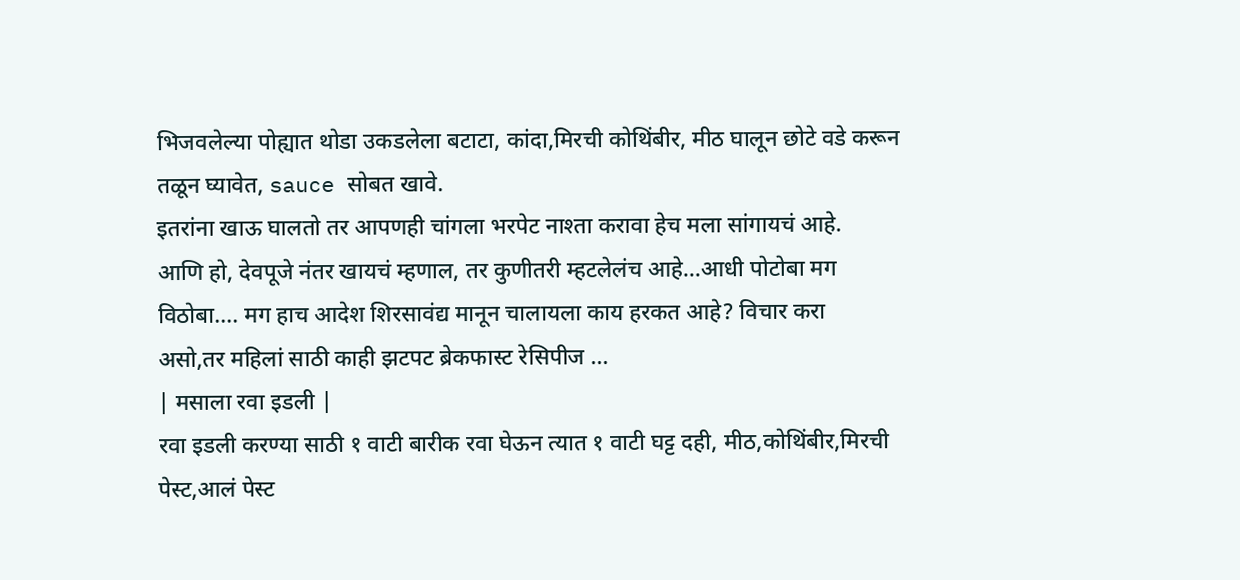भिजवलेल्या पोह्यात थोडा उकडलेला बटाटा, कांदा,मिरची कोथिंबीर, मीठ घालून छोटे वडे करून तळून घ्यावेत, sauce सोबत खावे.
इतरांना खाऊ घालतो तर आपणही चांगला भरपेट नाश्ता करावा हेच मला सांगायचं आहे.
आणि हो, देवपूजे नंतर खायचं म्हणाल, तर कुणीतरी म्हटलेलंच आहे…आधी पोटोबा मग विठोबा…. मग हाच आदेश शिरसावंद्य मानून चालायला काय हरकत आहे? विचार करा
असो,तर महिलां साठी काही झटपट ब्रेकफास्ट रेसिपीज …
| मसाला रवा इडली |
रवा इडली करण्या साठी १ वाटी बारीक रवा घेऊन त्यात १ वाटी घट्ट दही, मीठ,कोथिंबीर,मिरची पेस्ट,आलं पेस्ट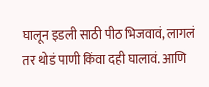घालून इडली साठी पीठ भिजवावं, लागलं तर थोडं पाणी किंवा दही घालावं. आणि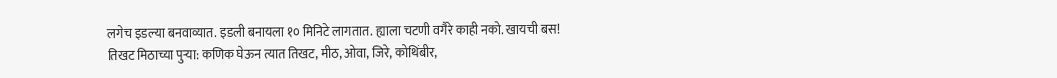लगेच इडल्या बनवाव्यात. इडली बनायला १० मिनिटे लागतात. ह्याला चटणी वगैरे काही नको. खायची बस!
तिखट मिठाच्या पुऱ्या: कणिक घेऊन त्यात तिखट, मीठ, ओवा, जिरे, कोथिंबीर,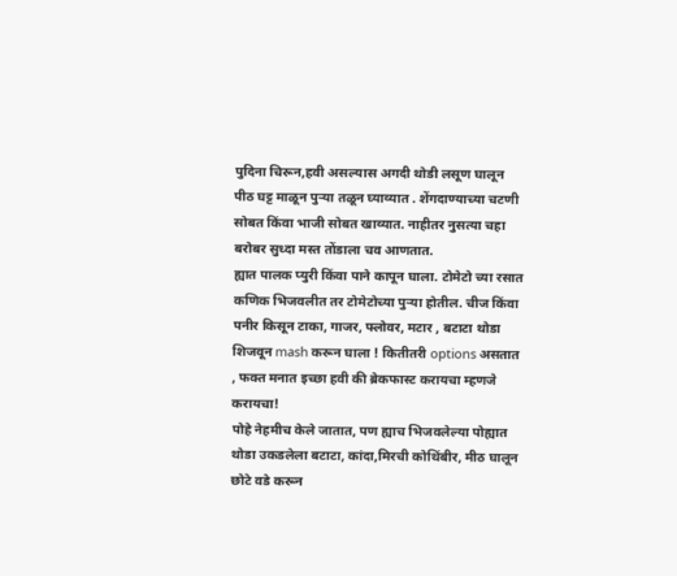पुदिना चिरून,हवी असल्यास अगदी थोडी लसूण घालून पीठ घट्ट माळून पुऱ्या तळून घ्याव्यात . शेंगदाण्याच्या चटणी सोबत किंवा भाजी सोबत खाव्यात. नाहीतर नुसत्या चहा बरोबर सुध्दा मस्त तोंडाला चव आणतात.
ह्यात पालक प्युरी किंवा पाने कापून घाला. टोमेटो च्या रसात कणिक भिजवलीत तर टोमेटोच्या पुऱ्या होतील. चीज किंवा पनीर किसून टाका, गाजर, फ्लोवर, मटार , बटाटा थोडा शिजवून mash करून घाला ! कितीतरी options असतात , फक्त मनात इच्छा हवी की ब्रेकफास्ट करायचा म्हणजे करायचा!
पोहे नेहमीच केले जातात, पण ह्याच भिजवलेल्या पोह्यात थोडा उकडलेला बटाटा, कांदा,मिरची कोथिंबीर, मीठ घालून छोटे वडे करून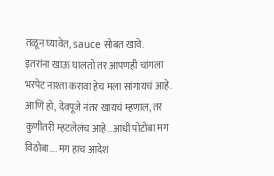तळून घ्यावेत, sauce सोबत खावे.
इतरांना खाऊ घालतो तर आपणही चांगला भरपेट नाश्ता करावा हेच मला सांगायचं आहे.
आणि हो, देवपूजे नंतर खायचं म्हणाल, तर कुणीतरी म्हटलेलंच आहे…आधी पोटोबा मग विठोबा…. मग हाच आदेश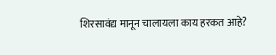शिरसावंद्य मानून चालायला काय हरकत आहे?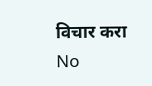विचार करा
No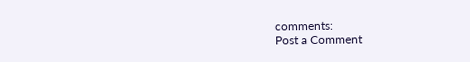comments:
Post a Comment